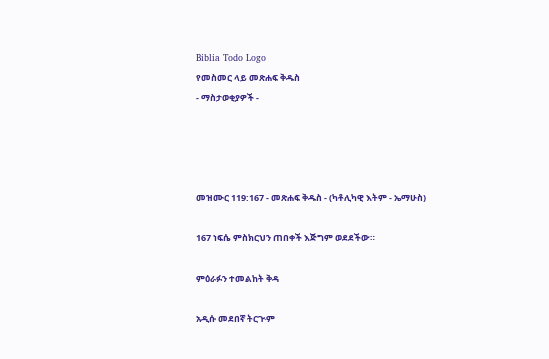Biblia Todo Logo
የመስመር ላይ መጽሐፍ ቅዱስ
- ማስታወቂያዎች -




መዝሙር 119:167 - መጽሐፍ ቅዱስ - (ካቶሊካዊ እትም - ኤማሁስ)

167 ነፍሴ ምስክርህን ጠበቀች እጅግም ወደደችው።

ምዕራፉን ተመልከት ቅዳ

አዲሱ መደበኛ ትርጒም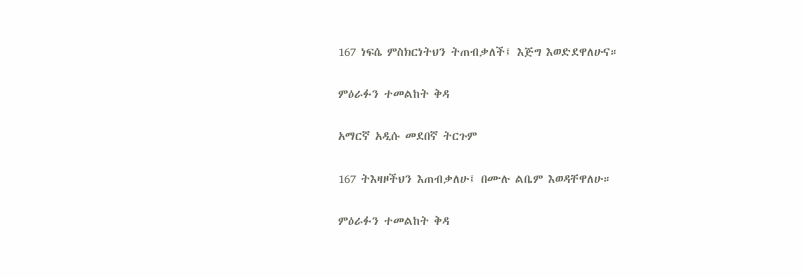167 ነፍሴ ምስክርነትህን ትጠብቃለች፤ እጅግ እወድደዋለሁና።

ምዕራፉን ተመልከት ቅዳ

አማርኛ አዲሱ መደበኛ ትርጉም

167 ትእዛዞችህን እጠብቃለሁ፤ በሙሉ ልቤም እወዳቸዋለሁ።

ምዕራፉን ተመልከት ቅዳ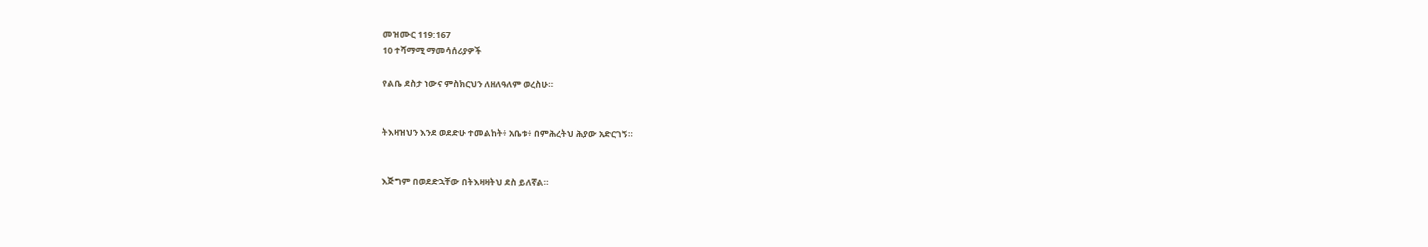መዝሙር 119:167
10 ተሻማሚ ማመሳሰሪያዎች

የልቤ ደስታ ነውና ምስክርህን ለዘለዓለም ወረስሁ።


ትእዛዝህን እንደ ወደድሁ ተመልከት፥ አቤቱ፥ በምሕረትህ ሕያው አድርገኝ።


እጅግም በወደድኋቸው በትእዛዛትህ ደስ ይለኛል።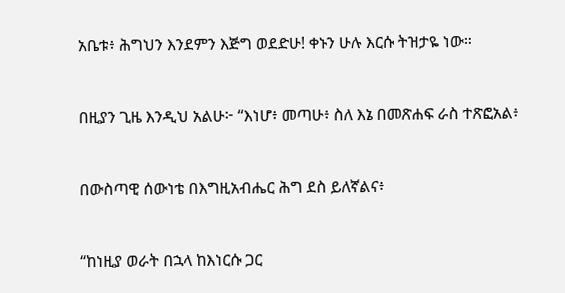አቤቱ፥ ሕግህን እንደምን እጅግ ወደድሁ! ቀኑን ሁሉ እርሱ ትዝታዬ ነው።


በዚያን ጊዜ እንዲህ አልሁ፦ “እነሆ፥ መጣሁ፥ ስለ እኔ በመጽሐፍ ራስ ተጽፎአል፥


በውስጣዊ ሰውነቴ በእግዚአብሔር ሕግ ደስ ይለኛልና፥


“ከነዚያ ወራት በኋላ ከእነርሱ ጋር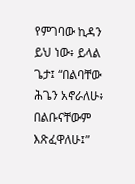የምገባው ኪዳን ይህ ነው፥ ይላል ጌታ፤ “በልባቸው ሕጌን አኖራለሁ፥ በልቡናቸውም እጽፈዋለሁ፤”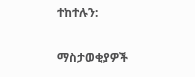ተከተሉን:

ማስታወቂያዎች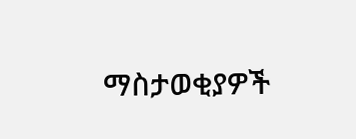ማስታወቂያዎች